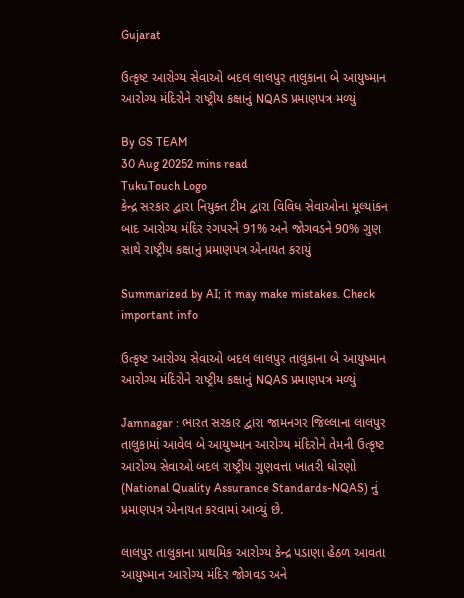Gujarat

ઉત્કૃષ્ટ આરોગ્ય સેવાઓ બદલ લાલપુર તાલુકાના બે આયુષ્માન આરોગ્ય મંદિરોને રાષ્ટ્રીય કક્ષાનું NQAS પ્રમાણપત્ર મળ્યું

By GS TEAM
30 Aug 20252 mins read
TukuTouch Logo
કેન્દ્ર સરકાર દ્વારા નિયુક્ત ટીમ દ્વારા વિવિધ સેવાઓના મૂલ્યાંકન બાદ આરોગ્ય મંદિર રંગપરને 91% અને જોગવડને 90% ગુણ સાથે રાષ્ટ્રીય કક્ષાનું પ્રમાણપત્ર એનાયત કરાયું

Summarized by AI; it may make mistakes. Check important info

ઉત્કૃષ્ટ આરોગ્ય સેવાઓ બદલ લાલપુર તાલુકાના બે આયુષ્માન આરોગ્ય મંદિરોને રાષ્ટ્રીય કક્ષાનું NQAS પ્રમાણપત્ર મળ્યું

Jamnagar : ભારત સરકાર દ્વારા જામનગર જિલ્લાના લાલપુર તાલુકામાં આવેલ બે આયુષ્માન આરોગ્ય મંદિરોને તેમની ઉત્કૃષ્ટ આરોગ્ય સેવાઓ બદલ રાષ્ટ્રીય ગુણવત્તા ખાતરી ધોરણો (National Quality Assurance Standards-NQAS) નું પ્રમાણપત્ર એનાયત કરવામાં આવ્યું છે.

લાલપુર તાલુકાના પ્રાથમિક આરોગ્ય કેન્દ્ર પડાણા હેઠળ આવતા આયુષ્માન આરોગ્ય મંદિર જોગવડ અને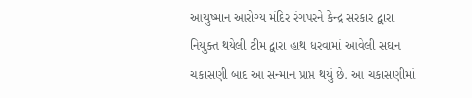આયુષ્માન આરોગ્ય મંદિર રંગપરને કેન્દ્ર સરકાર દ્વારા નિયુક્ત થયેલી ટીમ દ્વારા હાથ ધરવામાં આવેલી સઘન ચકાસણી બાદ આ સન્માન પ્રાપ્ત થયું છે. આ ચકાસણીમાં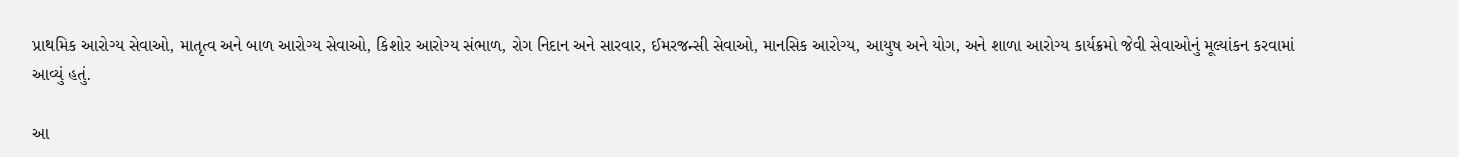પ્રાથમિક આરોગ્ય સેવાઓ, માતૃત્વ અને બાળ આરોગ્ય સેવાઓ, કિશોર આરોગ્ય સંભાળ, રોગ નિદાન અને સારવાર, ઈમરજન્સી સેવાઓ, માનસિક આરોગ્ય, આયુષ અને યોગ, અને શાળા આરોગ્ય કાર્યક્રમો જેવી સેવાઓનું મૂલ્યાંકન કરવામાં આવ્યું હતું.

આ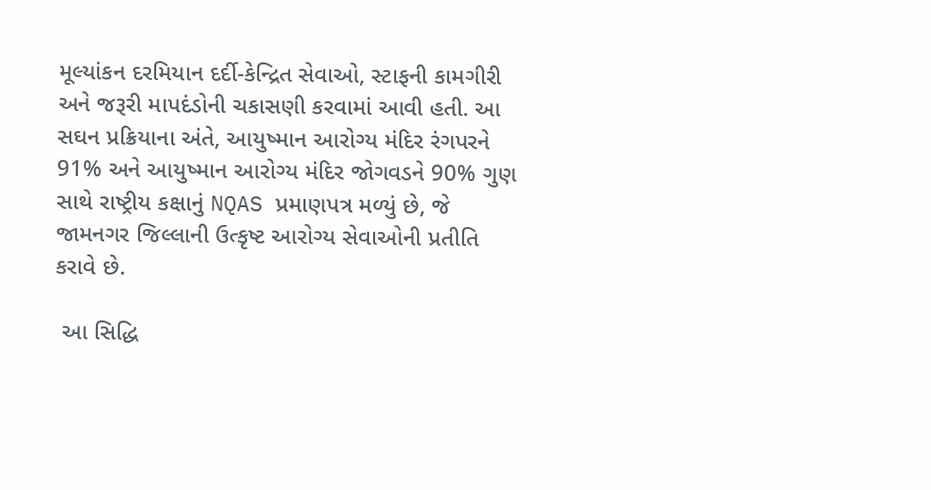મૂલ્યાંકન દરમિયાન દર્દી-કેન્દ્રિત સેવાઓ, સ્ટાફની કામગીરી અને જરૂરી માપદંડોની ચકાસણી કરવામાં આવી હતી. આ સઘન પ્રક્રિયાના અંતે, આયુષ્માન આરોગ્ય મંદિર રંગપરને 91% અને આયુષ્માન આરોગ્ય મંદિર જોગવડને 90% ગુણ સાથે રાષ્ટ્રીય કક્ષાનું NQAS પ્રમાણપત્ર મળ્યું છે, જે જામનગર જિલ્લાની ઉત્કૃષ્ટ આરોગ્ય સેવાઓની પ્રતીતિ કરાવે છે.

 આ સિદ્ધિ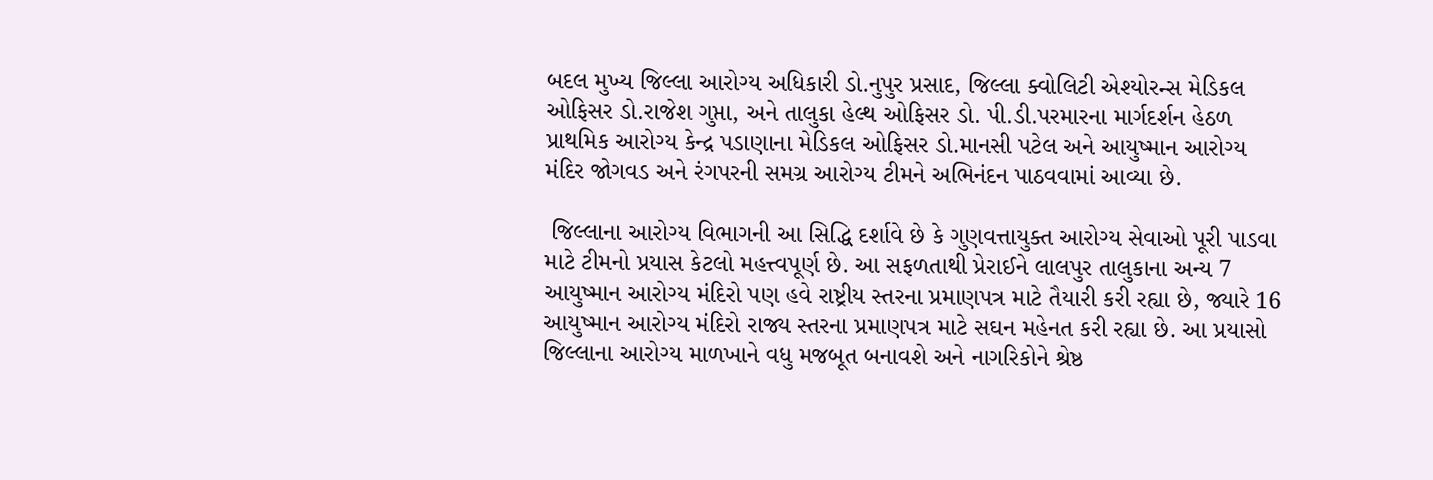બદલ મુખ્ય જિલ્લા આરોગ્ય અધિકારી ડો.નુપુર પ્રસાદ, જિલ્લા ક્વોલિટી એશ્યોરન્સ મેડિકલ ઓફિસર ડો.રાજેશ ગુપ્તા, અને તાલુકા હેલ્થ ઓફિસર ડો. પી.ડી.પરમારના માર્ગદર્શન હેઠળ પ્રાથમિક આરોગ્ય કેન્દ્ર પડાણાના મેડિકલ ઓફિસર ડો.માનસી પટેલ અને આયુષ્માન આરોગ્ય મંદિર જોગવડ અને રંગપરની સમગ્ર આરોગ્ય ટીમને અભિનંદન પાઠવવામાં આવ્યા છે.

 જિલ્લાના આરોગ્ય વિભાગની આ સિદ્ધિ દર્શાવે છે કે ગુણવત્તાયુક્ત આરોગ્ય સેવાઓ પૂરી પાડવા માટે ટીમનો પ્રયાસ કેટલો મહત્ત્વપૂર્ણ છે. આ સફળતાથી પ્રેરાઈને લાલપુર તાલુકાના અન્ય 7 આયુષ્માન આરોગ્ય મંદિરો પણ હવે રાષ્ટ્રીય સ્તરના પ્રમાણપત્ર માટે તૈયારી કરી રહ્યા છે, જ્યારે 16 આયુષ્માન આરોગ્ય મંદિરો રાજ્ય સ્તરના પ્રમાણપત્ર માટે સઘન મહેનત કરી રહ્યા છે. આ પ્રયાસો જિલ્લાના આરોગ્ય માળખાને વધુ મજબૂત બનાવશે અને નાગરિકોને શ્રેષ્ઠ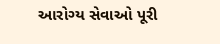આરોગ્ય સેવાઓ પૂરી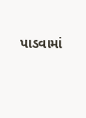પાડવામાં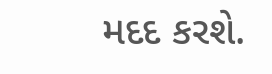મદદ કરશે.